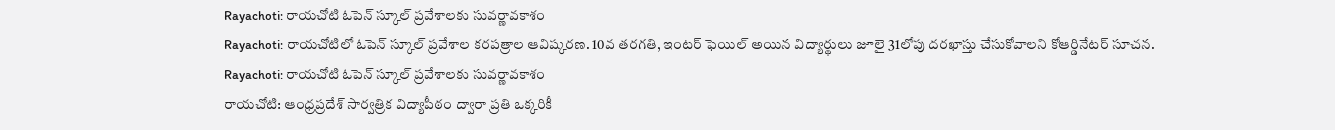Rayachoti: రాయచోటి ఓపెన్ స్కూల్ ప్రవేశాలకు సువర్ణావకాశం
Rayachoti: రాయచోటిలో ఓపెన్ స్కూల్ ప్రవేశాల కరపత్రాల ఆవిష్కరణ. 10వ తరగతి, ఇంటర్ ఫెయిల్ అయిన విద్యార్థులు జూలై 31లోపు దరఖాస్తు చేసుకోవాలని కోఆర్డినేటర్ సూచన.
Rayachoti: రాయచోటి ఓపెన్ స్కూల్ ప్రవేశాలకు సువర్ణావకాశం
రాయచోటి: ఆంధ్రప్రదేశ్ సార్వత్రిక విద్యాపీఠం ద్వారా ప్రతి ఒక్కరికీ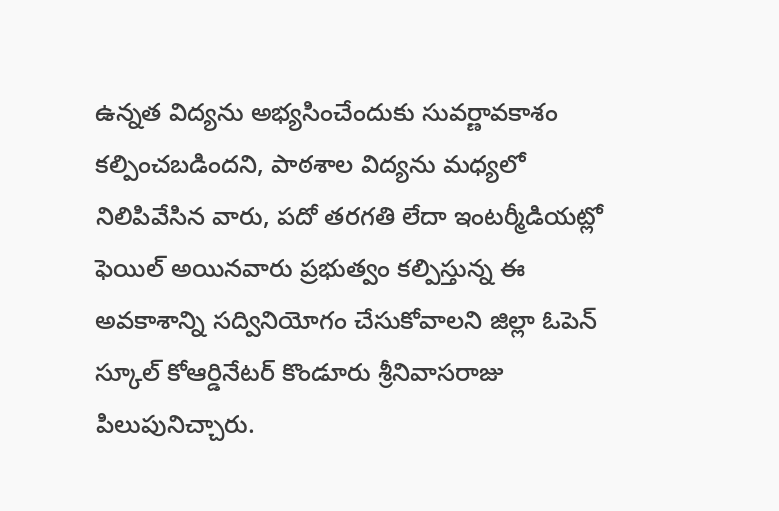ఉన్నత విద్యను అభ్యసించేందుకు సువర్ణావకాశం కల్పించబడిందని, పాఠశాల విద్యను మధ్యలో నిలిపివేసిన వారు, పదో తరగతి లేదా ఇంటర్మీడియట్లో ఫెయిల్ అయినవారు ప్రభుత్వం కల్పిస్తున్న ఈ అవకాశాన్ని సద్వినియోగం చేసుకోవాలని జిల్లా ఓపెన్ స్కూల్ కోఆర్డినేటర్ కొండూరు శ్రీనివాసరాజు పిలుపునిచ్చారు.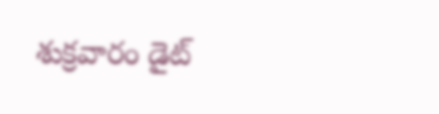శుక్రవారం డైట్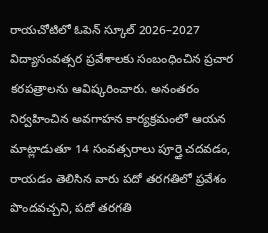రాయచోటిలో ఓపెన్ స్కూల్ 2026–2027 విద్యాసంవత్సర ప్రవేశాలకు సంబంధించిన ప్రచార కరపత్రాలను ఆవిష్కరించారు. అనంతరం నిర్వహించిన అవగాహన కార్యక్రమంలో ఆయన మాట్లాడుతూ 14 సంవత్సరాలు పూర్తై చదవడం, రాయడం తెలిసిన వారు పదో తరగతిలో ప్రవేశం పొందవచ్చని, పదో తరగతి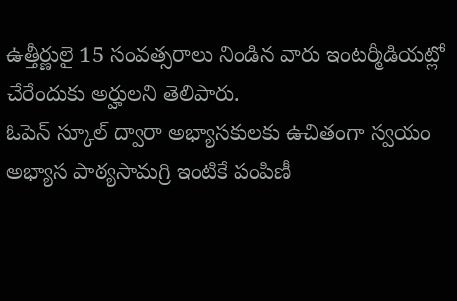ఉత్తీర్ణులై 15 సంవత్సరాలు నిండిన వారు ఇంటర్మీడియట్లో చేరేందుకు అర్హులని తెలిపారు.
ఓపెన్ స్కూల్ ద్వారా అభ్యాసకులకు ఉచితంగా స్వయం అభ్యాస పాఠ్యసామగ్రి ఇంటికే పంపిణీ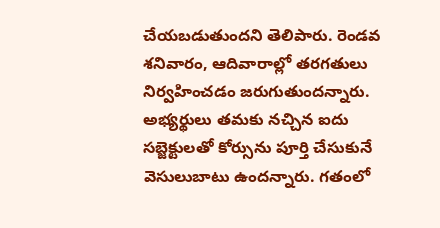చేయబడుతుందని తెలిపారు. రెండవ శనివారం, ఆదివారాల్లో తరగతులు నిర్వహించడం జరుగుతుందన్నారు. అభ్యర్థులు తమకు నచ్చిన ఐదు సబ్జెక్టులతో కోర్సును పూర్తి చేసుకునే వెసులుబాటు ఉందన్నారు. గతంలో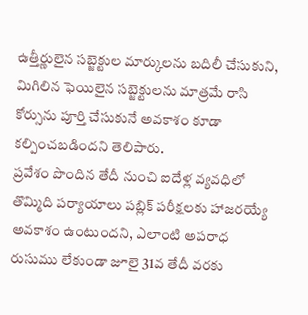ఉత్తీర్ణులైన సబ్జెక్టుల మార్కులను బదిలీ చేసుకుని, మిగిలిన ఫెయిలైన సబ్జెక్టులను మాత్రమే రాసి కోర్సును పూర్తి చేసుకునే అవకాశం కూడా కల్పించబడిందని తెలిపారు.
ప్రవేశం పొందిన తేదీ నుంచి ఐదేళ్ల వ్యవధిలో తొమ్మిది పర్యాయాలు పబ్లిక్ పరీక్షలకు హాజరయ్యే అవకాశం ఉంటుందని, ఎలాంటి అపరాధ రుసుము లేకుండా జూలై 31వ తేదీ వరకు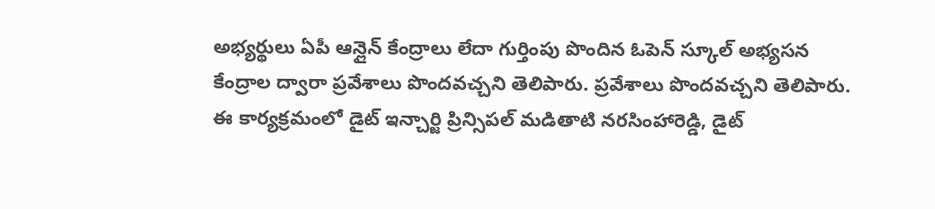అభ్యర్థులు ఏపీ ఆన్లైన్ కేంద్రాలు లేదా గుర్తింపు పొందిన ఓపెన్ స్కూల్ అభ్యసన కేంద్రాల ద్వారా ప్రవేశాలు పొందవచ్చని తెలిపారు. ప్రవేశాలు పొందవచ్చని తెలిపారు. ఈ కార్యక్రమంలో డైట్ ఇన్చార్జి ప్రిన్సిపల్ మడితాటి నరసింహారెడ్డి, డైట్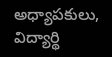అధ్యాపకులు, విద్యార్థి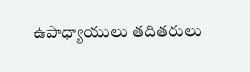ఉపాధ్యాయులు తదితరులు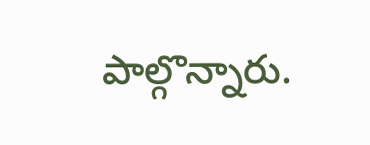పాల్గొన్నారు.